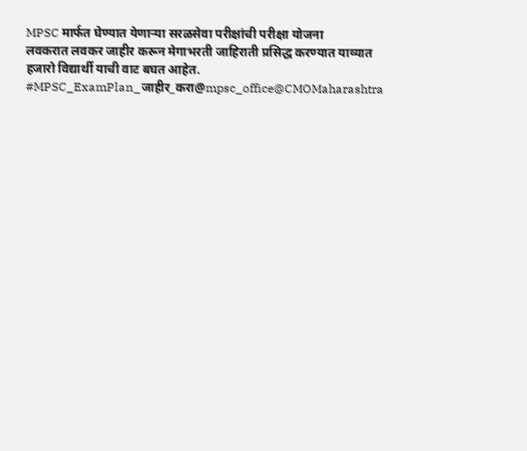MPSC मार्फत घेण्यात येणाऱ्या सरळसेवा परीक्षांची परीक्षा योजना
लवकरात लवकर जाहीर करून मेगाभरती जाहिराती प्रसिद्ध करण्यात याव्यात
हजारो विद्यार्थी याची वाट बघत आहेत.
#MPSC_ExamPlan_जाहीर_करा@mpsc_office@CMOMaharashtra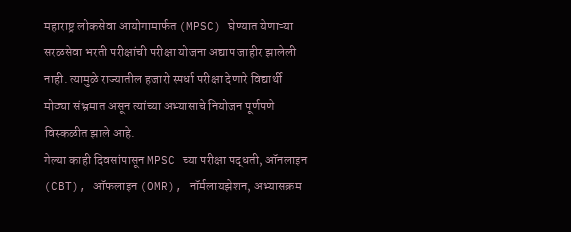महाराष्ट्र लोकसेवा आयोगामार्फत (MPSC) घेण्यात येणाऱ्या सरळसेवा भरती परीक्षांची परीक्षा योजना अद्याप जाहीर झालेली नाही. त्यामुळे राज्यातील हजारो स्पर्धा परीक्षा देणारे विद्यार्थी मोठ्या संभ्रमात असून त्यांच्या अभ्यासाचे नियोजन पूर्णपणे विस्कळीत झाले आहे.
गेल्या काही दिवसांपासून MPSC च्या परीक्षा पद्धती, ऑनलाइन (CBT), ऑफलाइन (OMR), नॉर्मलायझेशन, अभ्यासक्रम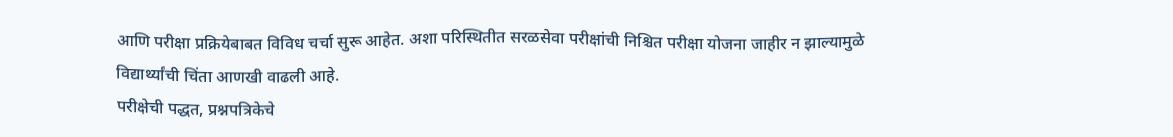आणि परीक्षा प्रक्रियेबाबत विविध चर्चा सुरू आहेत. अशा परिस्थितीत सरळसेवा परीक्षांची निश्चित परीक्षा योजना जाहीर न झाल्यामुळे विद्यार्थ्यांची चिंता आणखी वाढली आहे.
परीक्षेची पद्धत, प्रश्नपत्रिकेचे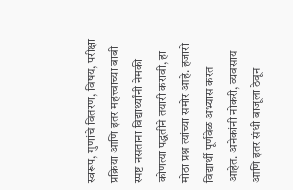स्वरूप, गुणांचे वितरण, विषय, परीक्षा प्रक्रिया आणि इतर महत्त्वाच्या बाबी स्पष्ट नसताना विद्यार्थ्यांनी नेमकी कोणत्या पद्धतीने तयारी करावी, हा मोठा प्रश्न त्यांच्या समोर आहे. हजारो विद्यार्थी पूर्णवेळ अभ्यास करत आहेत. अनेकांनी नोकरी, व्यवसाय आणि इतर संधी बाजूला ठेवून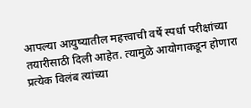आपल्या आयुष्यातील महत्त्वाची वर्षे स्पर्धा परीक्षांच्या तयारीसाठी दिली आहेत. त्यामुळे आयोगाकडून होणारा प्रत्येक विलंब त्यांच्या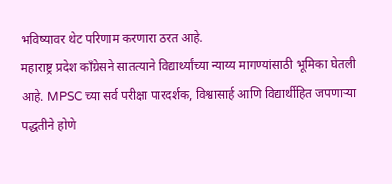भविष्यावर थेट परिणाम करणारा ठरत आहे.
महाराष्ट्र प्रदेश काँग्रेसने सातत्याने विद्यार्थ्यांच्या न्याय्य मागण्यांसाठी भूमिका घेतली आहे. MPSC च्या सर्व परीक्षा पारदर्शक, विश्वासार्ह आणि विद्यार्थीहित जपणाऱ्या पद्धतीने होणे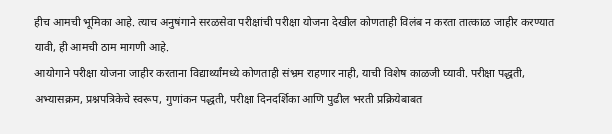हीच आमची भूमिका आहे. त्याच अनुषंगाने सरळसेवा परीक्षांची परीक्षा योजना देखील कोणताही विलंब न करता तात्काळ जाहीर करण्यात यावी, ही आमची ठाम मागणी आहे.
आयोगाने परीक्षा योजना जाहीर करताना विद्यार्थ्यांमध्ये कोणताही संभ्रम राहणार नाही, याची विशेष काळजी घ्यावी. परीक्षा पद्धती, अभ्यासक्रम, प्रश्नपत्रिकेचे स्वरूप, गुणांकन पद्धती, परीक्षा दिनदर्शिका आणि पुढील भरती प्रक्रियेबाबत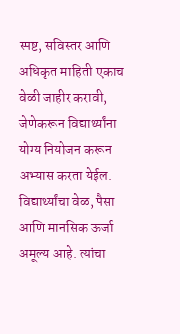स्पष्ट, सविस्तर आणि अधिकृत माहिती एकाच वेळी जाहीर करावी, जेणेकरून विद्यार्थ्यांना योग्य नियोजन करून अभ्यास करता येईल.
विद्यार्थ्यांचा वेळ, पैसा आणि मानसिक ऊर्जा अमूल्य आहे. त्यांचा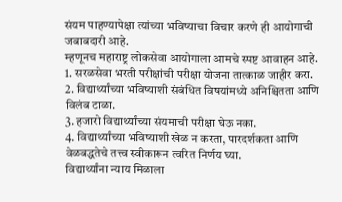संयम पाहण्यापेक्षा त्यांच्या भविष्याचा विचार करणे ही आयोगाची जबाबदारी आहे.
म्हणूनच महाराष्ट्र लोकसेवा आयोगाला आमचे स्पष्ट आवाहन आहे.
1. सरळसेवा भरती परीक्षांची परीक्षा योजना तात्काळ जाहीर करा.
2. विद्यार्थ्यांच्या भविष्याशी संबंधित विषयांमध्ये अनिश्चितता आणि विलंब टाळा.
3. हजारो विद्यार्थ्यांच्या संयमाची परीक्षा घेऊ नका.
4. विद्यार्थ्यांच्या भविष्याशी खेळ न करता, पारदर्शकता आणि वेळबद्धतेचे तत्त्व स्वीकारून त्वरित निर्णय घ्या.
विद्यार्थ्यांना न्याय मिळाला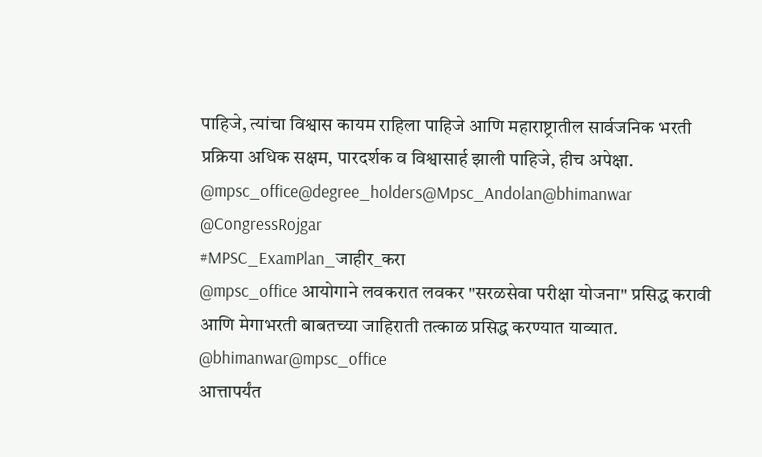पाहिजे, त्यांचा विश्वास कायम राहिला पाहिजे आणि महाराष्ट्रातील सार्वजनिक भरती प्रक्रिया अधिक सक्षम, पारदर्शक व विश्वासार्ह झाली पाहिजे, हीच अपेक्षा.
@mpsc_office@degree_holders@Mpsc_Andolan@bhimanwar @CongressRojgar
#MPSC_ExamPlan_जाहीर_करा
@mpsc_office आयोगाने लवकरात लवकर "सरळसेवा परीक्षा योजना" प्रसिद्ध करावी आणि मेगाभरती बाबतच्या जाहिराती तत्काळ प्रसिद्ध करण्यात याव्यात.
@bhimanwar@mpsc_office
आत्तापर्यंत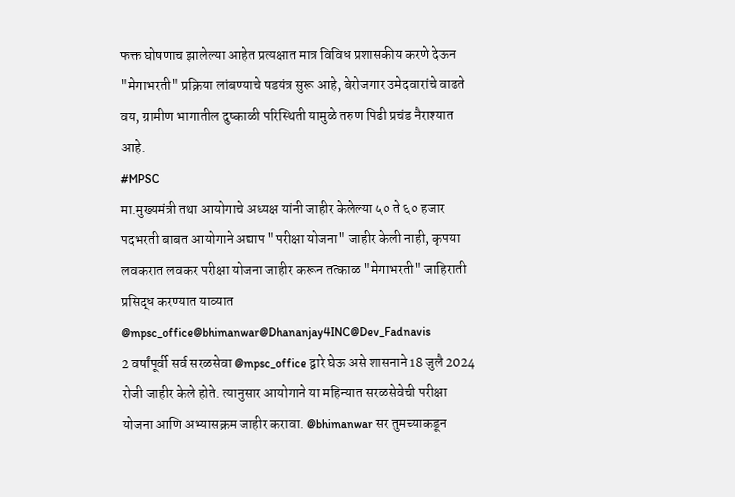फक्त घोषणाच झालेल्या आहेत प्रत्यक्षात मात्र विविध प्रशासकीय करणे देऊन "मेगाभरती" प्रक्रिया लांबण्याचे षडयंत्र सुरू आहे, बेरोजगार उमेदवारांचे वाढते वय, ग्रामीण भागातील दुष्काळी परिस्थिती यामुळे तरुण पिढी प्रचंड नैराश्यात आहे.
#MPSC
मा.मुख्यमंत्री तथा आयोगाचे अध्यक्ष यांनी जाहीर केलेल्या ५० ते ६० हजार पदभरती बाबत आयोगाने अद्याप "परीक्षा योजना" जाहीर केली नाही, कृपया लवकरात लवकर परीक्षा योजना जाहीर करून तत्काळ "मेगाभरती" जाहिराती प्रसिद्ध करण्यात याव्यात
@mpsc_office@bhimanwar@Dhananjay4INC@Dev_Fadnavis
2 वर्षांपूर्वी सर्व सरळसेवा @mpsc_office द्वारे घेऊ असे शासनाने 18 जुलै 2024 रोजी जाहीर केले होते. त्यानुसार आयोगाने या महिन्यात सरळसेवेची परीक्षा योजना आणि अभ्यासक्रम जाहीर करावा. @bhimanwar सर तुमच्याकडून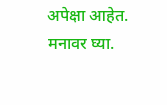अपेक्षा आहेत. मनावर घ्या.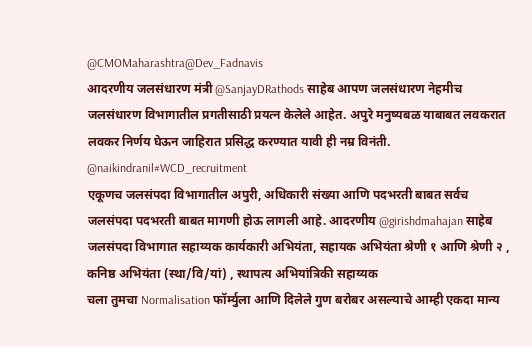@CMOMaharashtra@Dev_Fadnavis
आदरणीय जलसंधारण मंत्री @SanjayDRathods साहेब आपण जलसंधारण नेहमीच जलसंधारण विभागातील प्रगतीसाठी प्रयत्न केलेले आहेत. अपुरे मनुष्यबळ याबाबत लवकरात लवकर निर्णय घेऊन जाहिरात प्रसिद्ध करण्यात यावी ही नम्र विनंती.
@naikindranil#WCD_recruitment
एकूणच जलसंपदा विभागातील अपुरी, अधिकारी संख्या आणि पदभरती बाबत सर्वच जलसंपदा पदभरती बाबत मागणी होऊ लागली आहे. आदरणीय @girishdmahajan साहेब जलसंपदा विभागात सहाय्यक कार्यकारी अभियंता, सहायक अभियंता श्रेणी १ आणि श्रेणी २ , कनिष्ठ अभियंता (स्था/वि/यां) , स्थापत्य अभियांत्रिकी सहाय्यक
चला तुमचा Normalisation फॉर्म्युला आणि दिलेले गुण बरोबर असल्याचे आम्ही एकदा मान्य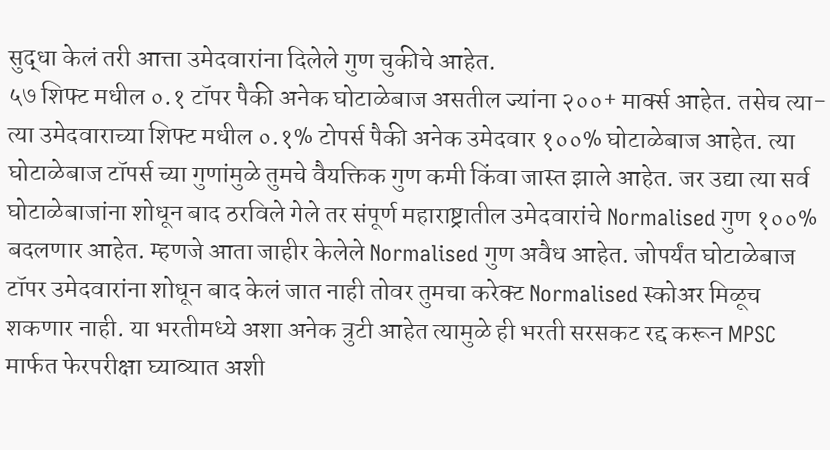सुद्धा केलं तरी आत्ता उमेदवारांना दिलेले गुण चुकीचे आहेत.
५७ शिफ्ट मधील ०.१ टॉपर पैकी अनेक घोटाळेबाज असतील ज्यांना २००+ मार्क्स आहेत. तसेच त्या-त्या उमेदवाराच्या शिफ्ट मधील ०.१% टोपर्स पैकी अनेक उमेदवार १००% घोटाळेबाज आहेत. त्या घोटाळेबाज टॉपर्स च्या गुणांमुळे तुमचे वैयक्तिक गुण कमी किंवा जास्त झाले आहेत. जर उद्या त्या सर्व घोटाळेबाजांना शोधून बाद ठरविले गेले तर संपूर्ण महाराष्ट्रातील उमेदवारांचे Normalised गुण १००% बदलणार आहेत. म्हणजे आता जाहीर केलेले Normalised गुण अवैध आहेत. जोपर्यंत घोटाळेबाज टॉपर उमेदवारांना शोधून बाद केलं जात नाही तोवर तुमचा करेक्ट Normalised स्कोअर मिळूच शकणार नाही. या भरतीमध्ये अशा अनेक त्रुटी आहेत त्यामुळे ही भरती सरसकट रद्द करून MPSC मार्फत फेरपरीक्षा घ्याव्यात अशी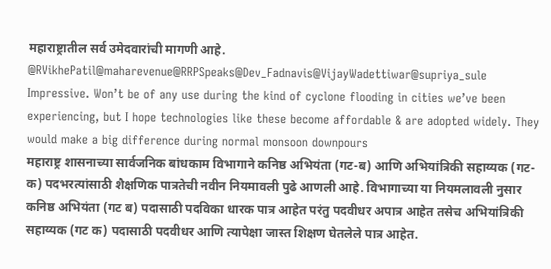महाराष्ट्रातील सर्व उमेदवारांची मागणी आहे.
@RVikhePatil@maharevenue@RRPSpeaks@Dev_Fadnavis@VijayWadettiwar@supriya_sule
Impressive. Won’t be of any use during the kind of cyclone flooding in cities we’ve been experiencing, but I hope technologies like these become affordable & are adopted widely. They would make a big difference during normal monsoon downpours
महाराष्ट्र शासनाच्या सार्वजनिक बांधकाम विभागाने कनिष्ठ अभियंता (गट-ब) आणि अभियांत्रिकी सहाय्यक (गट-क) पदभरत्यांसाठी शैक्षणिक पात्रतेची नवीन नियमावली पुढे आणली आहे. विभागाच्या या नियमलावली नुसार कनिष्ठ अभियंता (गट ब) पदासाठी पदविका धारक पात्र आहेत परंतु पदवीधर अपात्र आहेत तसेच अभियांत्रिकी सहाय्यक (गट क) पदासाठी पदवीधर आणि त्यापेक्षा जास्त शिक्षण घेतलेले पात्र आहेत.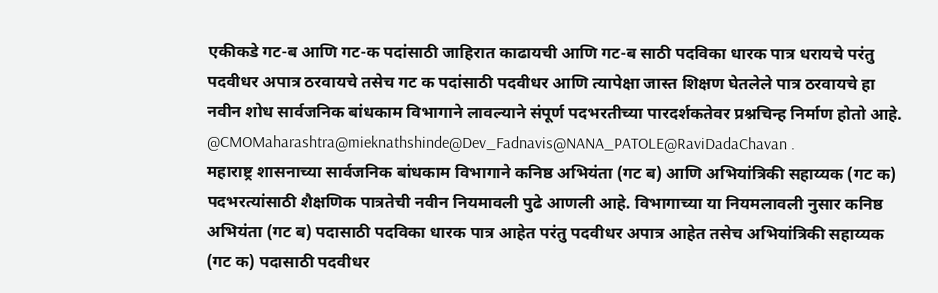एकीकडे गट-ब आणि गट-क पदांसाठी जाहिरात काढायची आणि गट-ब साठी पदविका धारक पात्र धरायचे परंतु पदवीधर अपात्र ठरवायचे तसेच गट क पदांसाठी पदवीधर आणि त्यापेक्षा जास्त शिक्षण घेतलेले पात्र ठरवायचे हा नवीन शोध सार्वजनिक बांधकाम विभागाने लावल्याने संपूर्ण पदभरतीच्या पारदर्शकतेवर प्रश्नचिन्ह निर्माण होतो आहे.
@CMOMaharashtra@mieknathshinde@Dev_Fadnavis@NANA_PATOLE@RaviDadaChavan .
महाराष्ट्र शासनाच्या सार्वजनिक बांधकाम विभागाने कनिष्ठ अभियंता (गट ब) आणि अभियांत्रिकी सहाय्यक (गट क) पदभरत्यांसाठी शैक्षणिक पात्रतेची नवीन नियमावली पुढे आणली आहे. विभागाच्या या नियमलावली नुसार कनिष्ठ अभियंता (गट ब) पदासाठी पदविका धारक पात्र आहेत परंतु पदवीधर अपात्र आहेत तसेच अभियांत्रिकी सहाय्यक (गट क) पदासाठी पदवीधर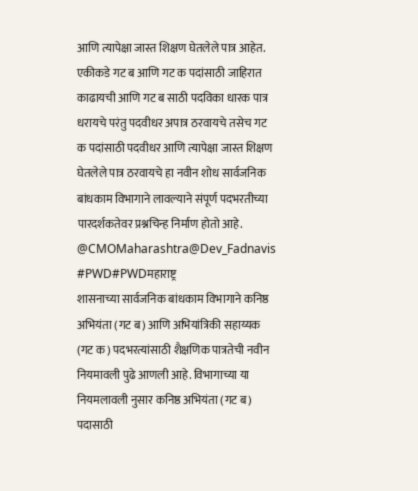आणि त्यापेक्षा जास्त शिक्षण घेतलेले पात्र आहेत.
एकीकडे गट ब आणि गट क पदांसाठी जाहिरात काढायची आणि गट ब साठी पदविका धारक पात्र धरायचे परंतु पदवीधर अपात्र ठरवायचे तसेच गट क पदांसाठी पदवीधर आणि त्यापेक्षा जास्त शिक्षण घेतलेले पात्र ठरवायचे हा नवीन शोध सार्वजनिक बांधकाम विभागाने लावल्याने संपूर्ण पदभरतीच्या पारदर्शकतेवर प्रश्नचिन्ह निर्माण होतो आहे.
@CMOMaharashtra@Dev_Fadnavis
#PWD#PWDमहाराष्ट्र
शासनाच्या सार्वजनिक बांधकाम विभागाने कनिष्ठ अभियंता (गट ब) आणि अभियांत्रिकी सहाय्यक (गट क) पदभरत्यांसाठी शैक्षणिक पात्रतेची नवीन नियमावली पुढे आणली आहे. विभागाच्या या नियमलावली नुसार कनिष्ठ अभियंता (गट ब) पदासाठी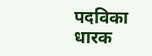पदविका धारक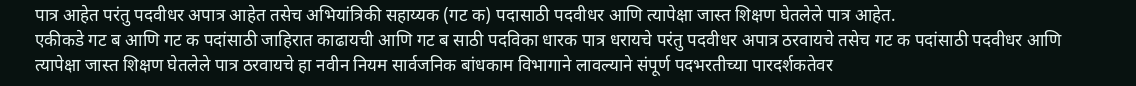पात्र आहेत परंतु पदवीधर अपात्र आहेत तसेच अभियांत्रिकी सहाय्यक (गट क) पदासाठी पदवीधर आणि त्यापेक्षा जास्त शिक्षण घेतलेले पात्र आहेत.
एकीकडे गट ब आणि गट क पदांसाठी जाहिरात काढायची आणि गट ब साठी पदविका धारक पात्र धरायचे परंतु पदवीधर अपात्र ठरवायचे तसेच गट क पदांसाठी पदवीधर आणि त्यापेक्षा जास्त शिक्षण घेतलेले पात्र ठरवायचे हा नवीन नियम सार्वजनिक बांधकाम विभागाने लावल्याने संपूर्ण पदभरतीच्या पारदर्शकतेवर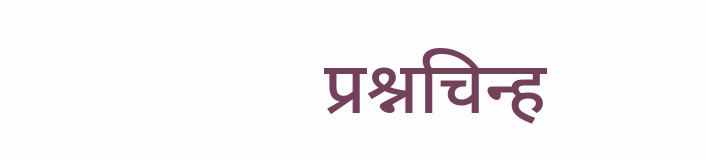प्रश्नचिन्ह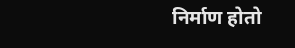निर्माण होतो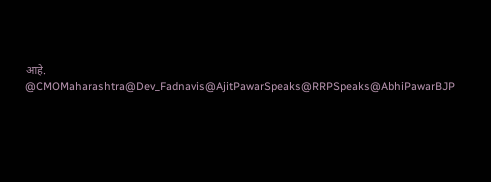आहे.
@CMOMaharashtra@Dev_Fadnavis@AjitPawarSpeaks@RRPSpeaks@AbhiPawarBJP